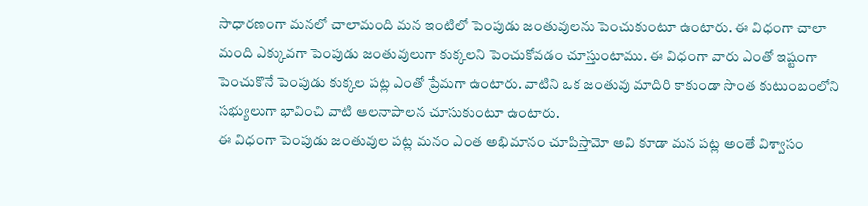సాధారణంగా మనలో చాలామంది మన ఇంటిలో పెంపుడు జంతువులను పెంచుకుంటూ ఉంటారు. ఈ విధంగా చాలా మంది ఎక్కువగా పెంపుడు జంతువులుగా కుక్కలని పెంచుకోవడం చూస్తుంటాము. ఈ విధంగా వారు ఎంతో ఇష్టంగా పెంచుకొనే పెంపుడు కుక్కల పట్ల ఎంతో ప్రేమగా ఉంటారు. వాటిని ఒక జంతువు మాదిరి కాకుండా సొంత కుటుంబంలోని సభ్యులుగా భావించి వాటి ఆలనాపాలన చూసుకుంటూ ఉంటారు.
ఈ విధంగా పెంపుడు జంతువుల పట్ల మనం ఎంత అభిమానం చూపిస్తామో అవి కూడా మన పట్ల అంతే విశ్వాసం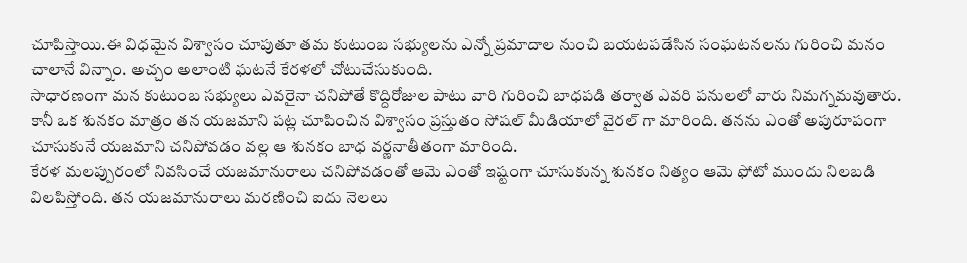చూపిస్తాయి.ఈ విధమైన విశ్వాసం చూపుతూ తమ కుటుంబ సభ్యులను ఎన్నో ప్రమాదాల నుంచి బయటపడేసిన సంఘటనలను గురించి మనం చాలానే విన్నాం. అచ్చం అలాంటి ఘటనే కేరళలో చోటుచేసుకుంది.
సాధారణంగా మన కుటుంబ సభ్యులు ఎవరైనా చనిపోతే కొద్దిరోజుల పాటు వారి గురించి బాధపడి తర్వాత ఎవరి పనులలో వారు నిమగ్నమవుతారు. కానీ ఒక శునకం మాత్రం తన యజమాని పట్ల చూపించిన విశ్వాసం ప్రస్తుతం సోషల్ మీడియాలో వైరల్ గా మారింది. తనను ఎంతో అపురూపంగా చూసుకునే యజమాని చనిపోవడం వల్ల ఆ శునకం బాధ వర్ణనాతీతంగా మారింది.
కేరళ మలప్పురంలో నివసించే యజమానురాలు చనిపోవడంతో ఆమె ఎంతో ఇష్టంగా చూసుకున్న శునకం నిత్యం ఆమె ఫోటో ముందు నిలబడి విలపిస్తోంది. తన యజమానురాలు మరణించి ఐదు నెలలు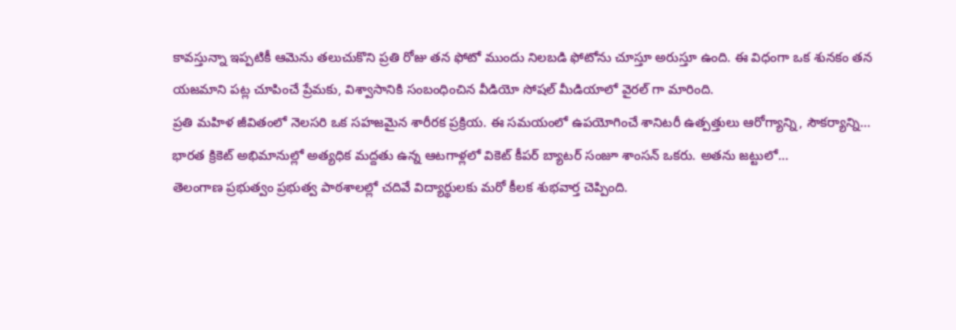కావస్తున్నా ఇప్పటికీ ఆమెను తలుచుకొని ప్రతి రోజు తన ఫోటో ముందు నిలబడి ఫోటోను చూస్తూ అరుస్తూ ఉంది. ఈ విధంగా ఒక శునకం తన యజమాని పట్ల చూపించే ప్రేమకు, విశ్వాసానికి సంబంధించిన వీడియో సోషల్ మీడియాలో వైరల్ గా మారింది.
ప్రతి మహిళ జీవితంలో నెలసరి ఒక సహజమైన శారీరక ప్రక్రియ. ఈ సమయంలో ఉపయోగించే శానిటరీ ఉత్పత్తులు ఆరోగ్యాన్ని, సౌకర్యాన్ని…
భారత క్రికెట్ అభిమానుల్లో అత్యధిక మద్దతు ఉన్న ఆటగాళ్లలో వికెట్ కీపర్ బ్యాటర్ సంజూ శాంసన్ ఒకరు. అతను జట్టులో…
తెలంగాణ ప్రభుత్వం ప్రభుత్వ పాఠశాలల్లో చదివే విద్యార్థులకు మరో కీలక శుభవార్త చెప్పింది.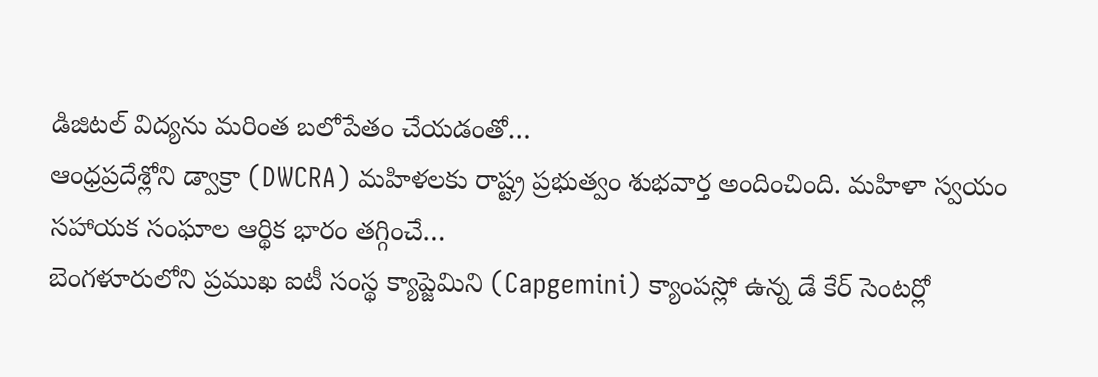డిజిటల్ విద్యను మరింత బలోపేతం చేయడంతో…
ఆంధ్రప్రదేశ్లోని డ్వాక్రా (DWCRA) మహిళలకు రాష్ట్ర ప్రభుత్వం శుభవార్త అందించింది. మహిళా స్వయం సహాయక సంఘాల ఆర్థిక భారం తగ్గించే…
బెంగళూరులోని ప్రముఖ ఐటీ సంస్థ క్యాప్జెమిని (Capgemini) క్యాంపస్లో ఉన్న డే కేర్ సెంటర్లో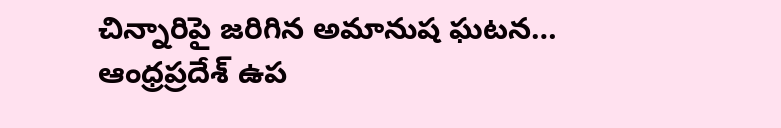చిన్నారిపై జరిగిన అమానుష ఘటన…
ఆంధ్రప్రదేశ్ ఉప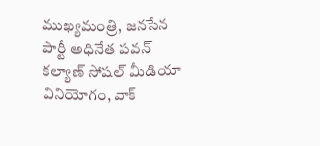ముఖ్యమంత్రి, జనసేన పార్టీ అధినేత పవన్ కల్యాణ్ సోషల్ మీడియా వినియోగం, వాక్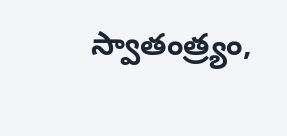స్వాతంత్ర్యం,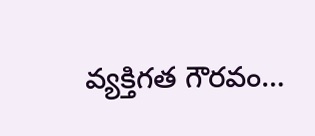వ్యక్తిగత గౌరవం…